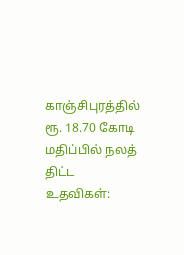காஞ்சிபுரத்தில் ரூ. 18.70 கோடி மதிப்பில் நலத் திட்ட உதவிகள்: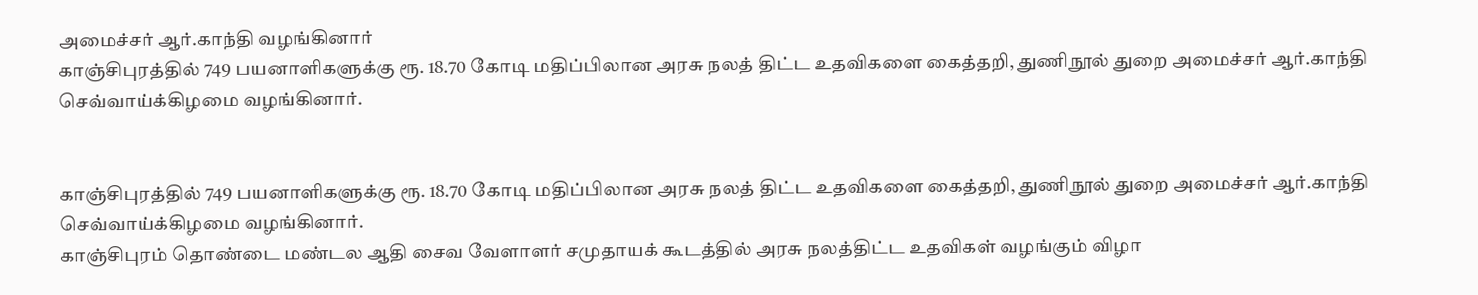அமைச்சர் ஆர்.காந்தி வழங்கினார்
காஞ்சிபுரத்தில் 749 பயனாளிகளுக்கு ரூ. 18.70 கோடி மதிப்பிலான அரசு நலத் திட்ட உதவிகளை கைத்தறி, துணிநூல் துறை அமைச்சர் ஆர்.காந்தி செவ்வாய்க்கிழமை வழங்கினார்.


காஞ்சிபுரத்தில் 749 பயனாளிகளுக்கு ரூ. 18.70 கோடி மதிப்பிலான அரசு நலத் திட்ட உதவிகளை கைத்தறி, துணிநூல் துறை அமைச்சர் ஆர்.காந்தி செவ்வாய்க்கிழமை வழங்கினார்.
காஞ்சிபுரம் தொண்டை மண்டல ஆதி சைவ வேளாளர் சமுதாயக் கூடத்தில் அரசு நலத்திட்ட உதவிகள் வழங்கும் விழா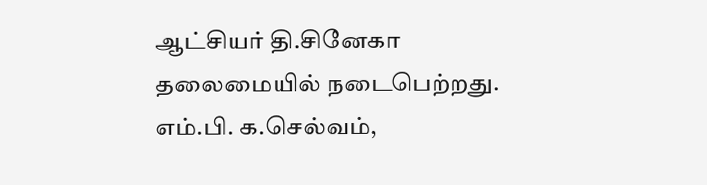ஆட்சியர் தி.சினேகா தலைமையில் நடைபெற்றது.
எம்.பி. க.செல்வம்,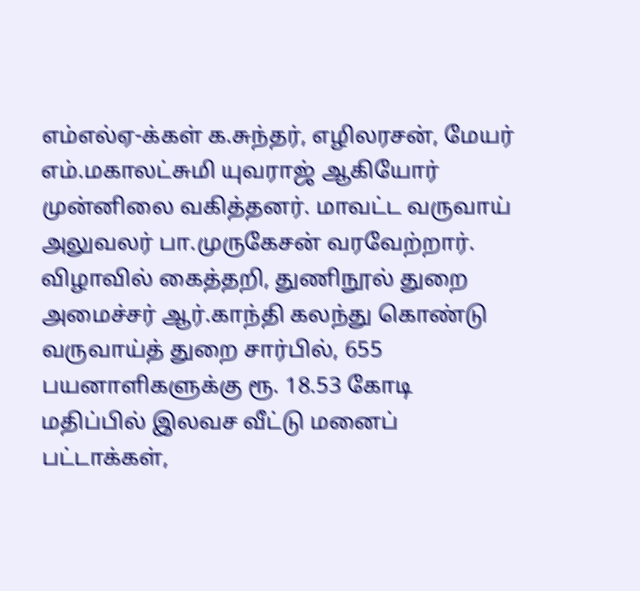எம்எல்ஏ-க்கள் க.சுந்தர், எழிலரசன், மேயர் எம்.மகாலட்சுமி யுவராஜ் ஆகியோர் முன்னிலை வகித்தனர். மாவட்ட வருவாய் அலுவலர் பா.முருகேசன் வரவேற்றார். விழாவில் கைத்தறி, துணிநூல் துறை அமைச்சர் ஆர்.காந்தி கலந்து கொண்டு வருவாய்த் துறை சார்பில், 655 பயனாளிகளுக்கு ரூ. 18.53 கோடி மதிப்பில் இலவச வீட்டு மனைப் பட்டாக்கள்,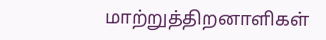மாற்றுத்திறனாளிகள்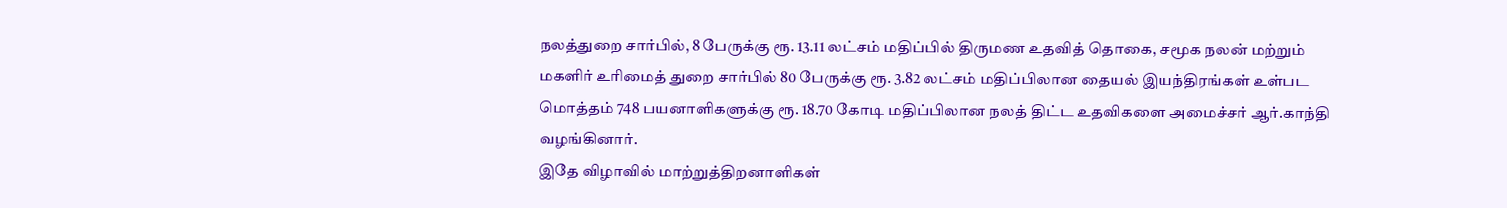நலத்துறை சார்பில், 8 பேருக்கு ரூ. 13.11 லட்சம் மதிப்பில் திருமண உதவித் தொகை, சமூக நலன் மற்றும் மகளிர் உரிமைத் துறை சார்பில் 80 பேருக்கு ரூ. 3.82 லட்சம் மதிப்பிலான தையல் இயந்திரங்கள் உள்பட மொத்தம் 748 பயனாளிகளுக்கு ரூ. 18.70 கோடி மதிப்பிலான நலத் திட்ட உதவிகளை அமைச்சர் ஆர்.காந்தி வழங்கினார்.
இதே விழாவில் மாற்றுத்திறனாளிகள்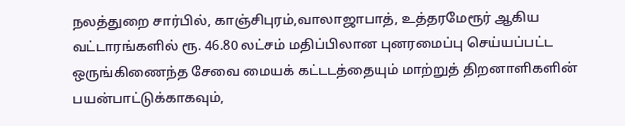நலத்துறை சார்பில், காஞ்சிபுரம்,வாலாஜாபாத், உத்தரமேரூர் ஆகிய வட்டாரங்களில் ரூ. 46.80 லட்சம் மதிப்பிலான புனரமைப்பு செய்யப்பட்ட ஒருங்கிணைந்த சேவை மையக் கட்டடத்தையும் மாற்றுத் திறனாளிகளின் பயன்பாட்டுக்காகவும்,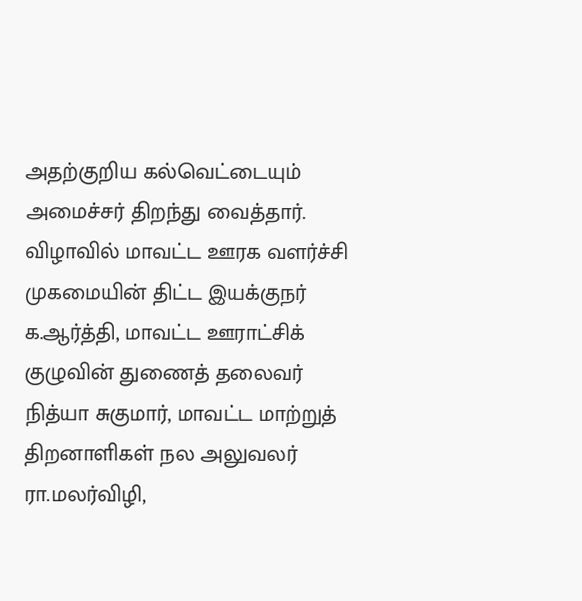அதற்குறிய கல்வெட்டையும் அமைச்சர் திறந்து வைத்தார்.
விழாவில் மாவட்ட ஊரக வளர்ச்சி முகமையின் திட்ட இயக்குநர் க.ஆர்த்தி, மாவட்ட ஊராட்சிக் குழுவின் துணைத் தலைவர் நித்யா சுகுமார், மாவட்ட மாற்றுத் திறனாளிகள் நல அலுவலர் ரா.மலர்விழி,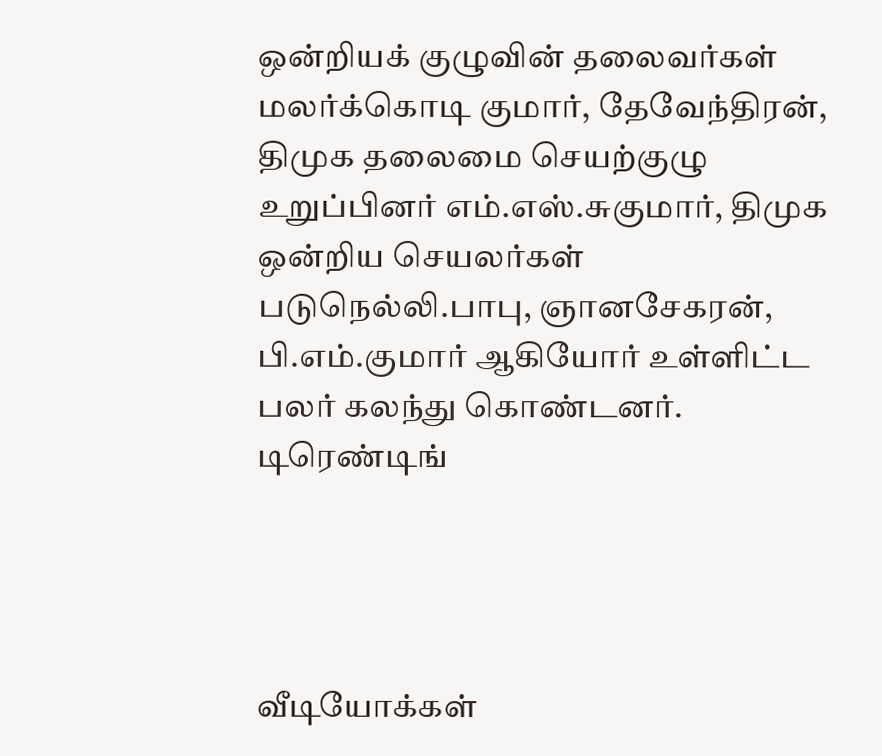ஒன்றியக் குழுவின் தலைவர்கள் மலர்க்கொடி குமார், தேவேந்திரன், திமுக தலைமை செயற்குழு உறுப்பினர் எம்.எஸ்.சுகுமார், திமுக ஒன்றிய செயலர்கள் படுநெல்லி.பாபு, ஞானசேகரன், பி.எம்.குமார் ஆகியோர் உள்ளிட்ட பலர் கலந்து கொண்டனர்.
டிரெண்டிங்




வீடியோக்கள்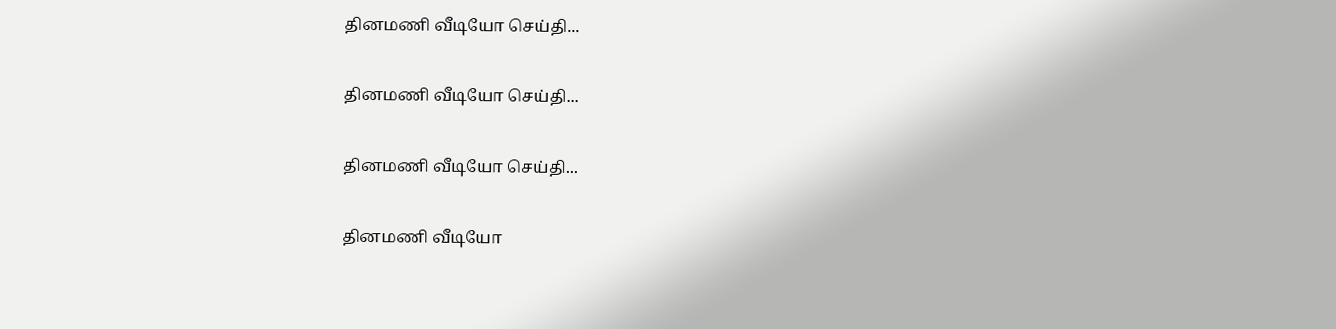தினமணி வீடியோ செய்தி...

தினமணி வீடியோ செய்தி...

தினமணி வீடியோ செய்தி...

தினமணி வீடியோ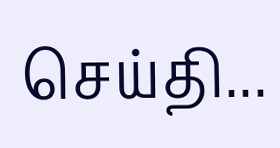செய்தி...